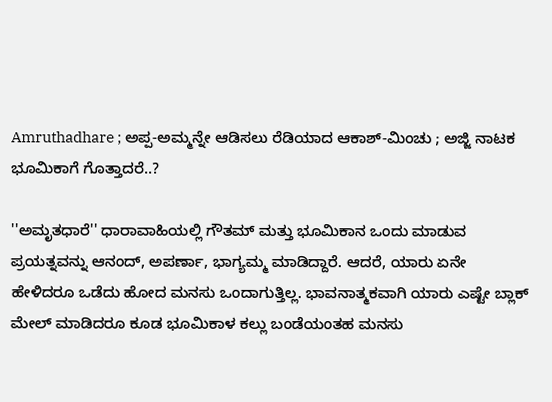Amruthadhare ; ಅಪ್ಪ-ಅಮ್ಮನ್ನೇ ಆಡಿಸಲು ರೆಡಿಯಾದ ಆಕಾಶ್-ಮಿಂಚು ; ಅಜ್ಜಿ ನಾಟಕ ಭೂಮಿಕಾಗೆ ಗೊತ್ತಾದರೆ..?

''ಅಮೃತಧಾರೆ'' ಧಾರಾವಾಹಿಯಲ್ಲಿ ಗೌತಮ್ ಮತ್ತು ಭೂಮಿಕಾನ ಒಂದು ಮಾಡುವ ಪ್ರಯತ್ನವನ್ನು ಆನಂದ್, ಅಪರ್ಣಾ, ಭಾಗ್ಯಮ್ಮ ಮಾಡಿದ್ದಾರೆ. ಆದರೆ, ಯಾರು ಏನೇ ಹೇಳಿದರೂ ಒಡೆದು ಹೋದ‌ ಮನಸು ಒಂದಾಗುತ್ತಿಲ್ಲ. ಭಾವನಾತ್ಮಕವಾಗಿ ಯಾರು ಎಷ್ಟೇ ಬ್ಲಾಕ್ ಮೇಲ್ ಮಾಡಿದರೂ ಕೂಡ ಭೂಮಿಕಾಳ ಕಲ್ಲು ಬಂಡೆಯಂತಹ ಮನಸು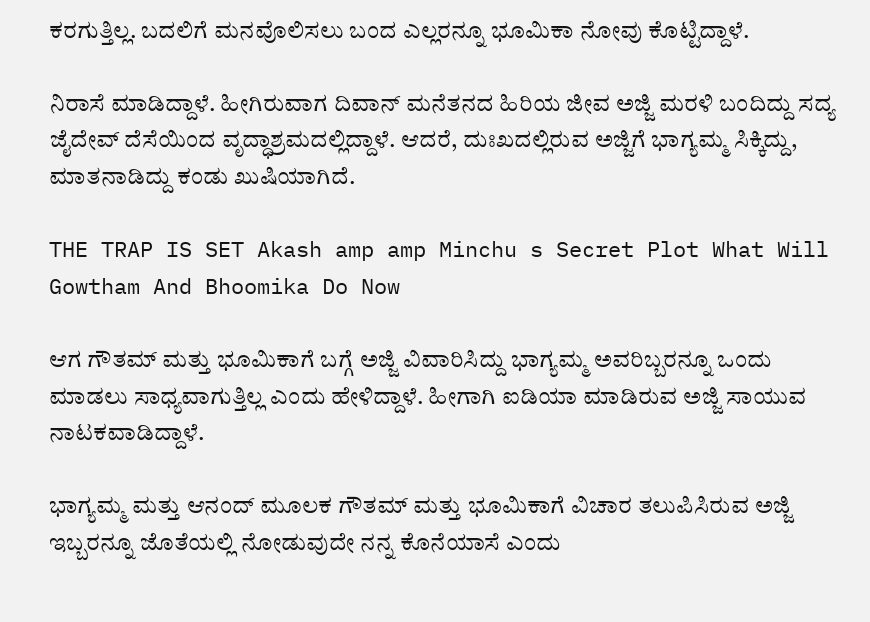ಕರಗುತ್ತಿಲ್ಲ. ಬದಲಿಗೆ ಮನವೊಲಿಸಲು ಬಂದ ಎಲ್ಲರನ್ನೂ ಭೂಮಿಕಾ ನೋವು ಕೊಟ್ಟಿದ್ದಾಳೆ.

ನಿರಾಸೆ ಮಾಡಿದ್ದಾಳೆ. ಹೀಗಿರುವಾಗ ದಿವಾನ್ ಮನೆತನದ ಹಿರಿಯ ಜೀವ ಅಜ್ಜಿ ಮರಳಿ ಬಂದಿದ್ದು ಸದ್ಯ ಜೈದೇವ್ ದೆಸೆಯಿಂದ ವೃದ್ಧಾಶ್ರಮದಲ್ಲಿದ್ದಾಳೆ. ಆದರೆ, ದುಃಖದಲ್ಲಿರುವ ಅಜ್ಜಿಗೆ ಭಾಗ್ಯಮ್ಮ ಸಿಕ್ಕಿದ್ದು, ಮಾತನಾಡಿದ್ದು ಕಂಡು ಖುಷಿಯಾಗಿದೆ.

THE TRAP IS SET Akash amp amp Minchu s Secret Plot What Will Gowtham And Bhoomika Do Now

ಆಗ ಗೌತಮ್ ಮತ್ತು ಭೂಮಿಕಾಗೆ ಬಗ್ಗೆ ಅಜ್ಜಿ ವಿವಾರಿಸಿದ್ದು ಭಾಗ್ಯಮ್ಮ ಅವರಿಬ್ಬರನ್ನೂ ಒಂದು ಮಾಡಲು ಸಾಧ್ಯವಾಗುತ್ತಿಲ್ಲ ಎಂದು ಹೇಳಿದ್ದಾಳೆ. ಹೀಗಾಗಿ ಐಡಿಯಾ ಮಾಡಿರುವ ಅಜ್ಜಿ ಸಾಯುವ ನಾಟಕವಾಡಿದ್ದಾಳೆ.

ಭಾಗ್ಯಮ್ಮ ಮತ್ತು ಆನಂದ್ ಮೂಲಕ ಗೌತಮ್ ಮತ್ತು ಭೂಮಿಕಾಗೆ ವಿಚಾರ ತಲುಪಿಸಿರುವ ಅಜ್ಜಿ ಇಬ್ಬರನ್ನೂ ಜೊತೆಯಲ್ಲಿ ನೋಡುವುದೇ ನನ್ನ ಕೊನೆಯಾಸೆ ಎಂದು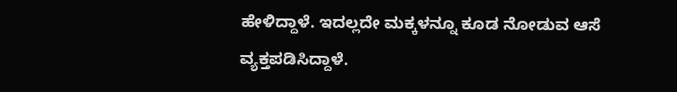ಹೇಳಿದ್ದಾಳೆ. ಇದಲ್ಲದೇ ಮಕ್ಕಳನ್ನೂ ಕೂಡ ನೋಡುವ ಆಸೆ ವ್ಯಕ್ತಪಡಿಸಿದ್ದಾಳೆ.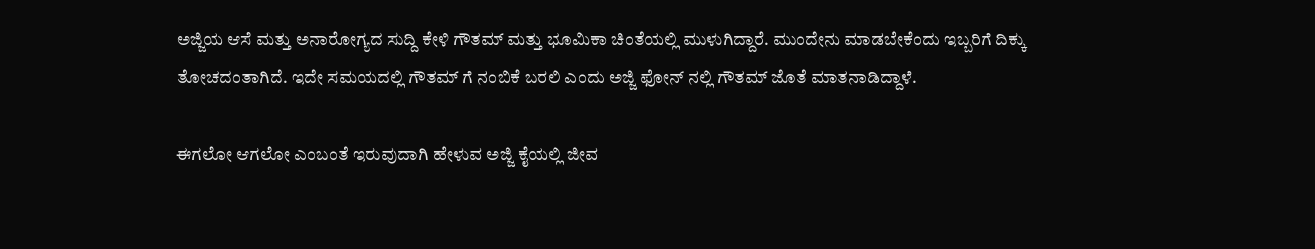ಅಜ್ಜಿಯ ಆಸೆ ಮತ್ತು ಅನಾರೋಗ್ಯದ ಸುದ್ದಿ ಕೇಳಿ ಗೌತಮ್ ಮತ್ತು ಭೂಮಿಕಾ ಚಿಂತೆಯಲ್ಲಿ ಮುಳುಗಿದ್ದಾರೆ. ಮುಂದೇನು ಮಾಡಬೇಕೆಂದು ಇಬ್ಬರಿಗೆ ದಿಕ್ಕು ತೋಚದಂತಾಗಿದೆ. ಇದೇ ಸಮಯದಲ್ಲಿ ಗೌತಮ್ ಗೆ ನಂಬಿಕೆ‌ ಬರಲಿ ಎಂದು ಅಜ್ಜಿ ಫೋನ್ ನಲ್ಲಿ ಗೌತಮ್ ಜೊತೆ ಮಾತನಾಡಿದ್ದಾಳೆ.

ಈಗಲೋ ಆಗಲೋ ಎಂಬಂತೆ ಇರುವುದಾಗಿ ಹೇಳುವ ಅಜ್ಜಿ ಕೈಯಲ್ಲಿ ಜೀವ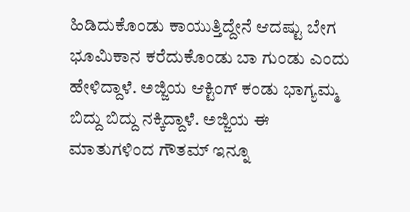ಹಿಡಿದುಕೊಂಡು ಕಾಯುತ್ತಿದ್ದೇನೆ ಆದಷ್ಟು ಬೇಗ ಭೂಮಿಕಾನ‌ ಕರೆದುಕೊಂಡು ಬಾ ಗುಂಡು ಎಂದು ಹೇಳಿದ್ದಾಳೆ. ಅಜ್ಜಿಯ ಆಕ್ಟಿಂಗ್ ಕಂಡು ಭಾಗ್ಯಮ್ಮ ಬಿದ್ದು ಬಿದ್ದು ನಕ್ಕಿದ್ದಾಳೆ. ಅಜ್ಜಿಯ ಈ ಮಾತುಗಳಿಂದ ಗೌತಮ್ ಇನ್ನೂ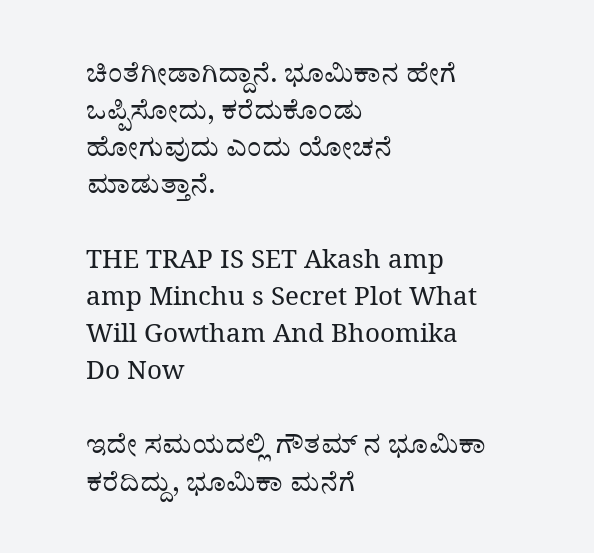ಚಿಂತೆಗೀಡಾಗಿದ್ದಾನೆ. ಭೂಮಿಕಾನ ಹೇಗೆ ಒಪ್ಪಿಸೋದು, ಕರೆದುಕೊಂಡು ಹೋಗುವುದು ಎಂದು ಯೋಚನೆ ಮಾಡುತ್ತಾನೆ.

THE TRAP IS SET Akash amp amp Minchu s Secret Plot What Will Gowtham And Bhoomika Do Now

ಇದೇ ಸಮಯದಲ್ಲಿ ಗೌತಮ್ ನ ಭೂಮಿಕಾ‌ ಕರೆದಿದ್ದು, ಭೂಮಿಕಾ ಮನೆಗೆ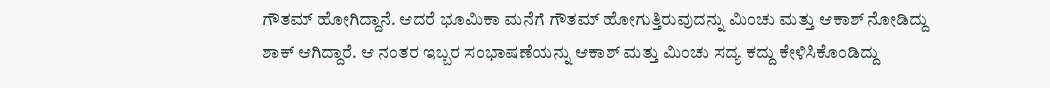ಗೌತಮ್ ಹೋಗಿದ್ದಾನೆ. ಆದರೆ ಭೂಮಿಕಾ‌ ಮನೆಗೆ ಗೌತಮ್ ಹೋಗುತ್ತಿರುವುದನ್ನು ಮಿಂಚು ಮತ್ತು ಆಕಾಶ್ ನೋಡಿದ್ದು ಶಾಕ್ ಆಗಿದ್ದಾರೆ. ಆ ನಂತರ ಇಬ್ಬರ ಸಂಭಾಷಣೆಯನ್ನು ಆಕಾಶ್ ಮತ್ತು ಮಿಂಚು ಸದ್ಯ ಕದ್ದು ಕೇಳಿಸಿಕೊಂಡಿದ್ದು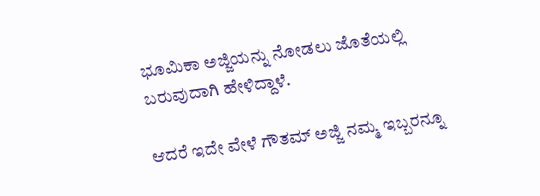ಭೂಮಿಕಾ ಅಜ್ಜಿಯನ್ನು ನೋಡಲು ಜೊತೆಯಲ್ಲಿ ಬರುವುದಾಗಿ ಹೇಳಿದ್ದಾಳೆ.

ಆದರೆ ಇದೇ ವೇಳೆ ಗೌತಮ್ ಅಜ್ಜಿ ನಮ್ಮ ಇಬ್ಬರನ್ನೂ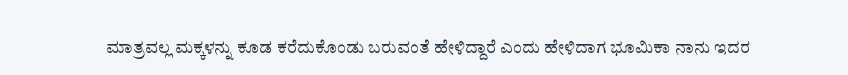ಮಾತ್ರವಲ್ಲ‌ ಮಕ್ಕಳನ್ನು ಕೂಡ ಕರೆದುಕೊಂಡು ಬರುವಂತೆ ಹೇಳಿದ್ದಾರೆ ಎಂದು ಹೇಳಿದಾಗ ಭೂಮಿಕಾ ನಾನು ಇದರ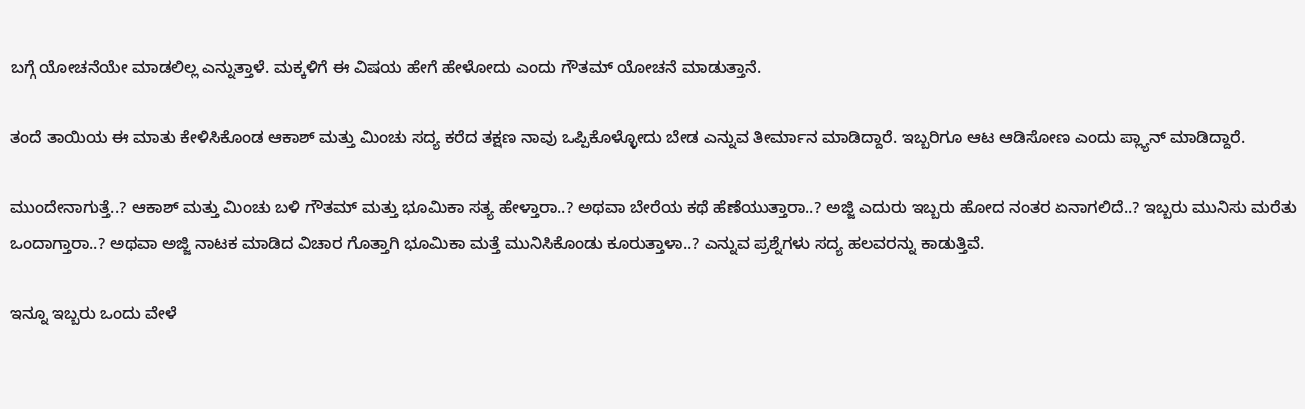ಬಗ್ಗೆ ಯೋಚನೆಯೇ ಮಾಡಲಿಲ್ಲ ಎನ್ನುತ್ತಾಳೆ. ಮಕ್ಕಳಿಗೆ ಈ ವಿಷಯ ಹೇಗೆ ಹೇಳೋದು ಎಂದು ಗೌತಮ್ ಯೋಚನೆ ಮಾಡುತ್ತಾನೆ.

ತಂದೆ ತಾಯಿಯ ಈ ಮಾತು ಕೇಳಿಸಿಕೊಂಡ ಆಕಾಶ್ ಮತ್ತು ಮಿಂಚು ಸದ್ಯ ಕರೆದ ತಕ್ಷಣ ನಾವು ಒಪ್ಪಿಕೊಳ್ಳೋದು ಬೇಡ ಎನ್ನುವ ತೀರ್ಮಾನ ಮಾಡಿದ್ದಾರೆ. ಇಬ್ಬರಿಗೂ ಆಟ ಆಡಿಸೋಣ ಎಂದು ಪ್ಲ್ಯಾನ್ ಮಾಡಿದ್ದಾರೆ.

ಮುಂದೇನಾಗುತ್ತೆ..? ಆಕಾಶ್ ಮತ್ತು ಮಿಂಚು ಬಳಿ ಗೌತಮ್ ಮತ್ತು ಭೂಮಿಕಾ ಸತ್ಯ ಹೇಳ್ತಾರಾ..? ಅಥವಾ ಬೇರೆಯ ಕಥೆ ಹೆಣೆಯುತ್ತಾರಾ..? ಅಜ್ಜಿ ಎದುರು ಇಬ್ಬರು ಹೋದ ನಂತರ ಏನಾಗಲಿದೆ..? ಇಬ್ಬರು ಮುನಿಸು ಮರೆತು ಒಂದಾಗ್ತಾರಾ..? ಅಥವಾ ಅಜ್ಜಿ ನಾಟಕ‌ ಮಾಡಿದ ವಿಚಾರ ಗೊತ್ತಾಗಿ ಭೂಮಿಕಾ‌ ಮತ್ತೆ ಮುನಿಸಿಕೊಂಡು ಕೂರುತ್ತಾಳಾ..? ಎನ್ನುವ ಪ್ರಶ್ನೆಗಳು ಸದ್ಯ ಹಲವರನ್ನು ಕಾಡುತ್ತಿವೆ.

ಇನ್ನೂ ಇಬ್ಬರು ಒಂದು ವೇಳೆ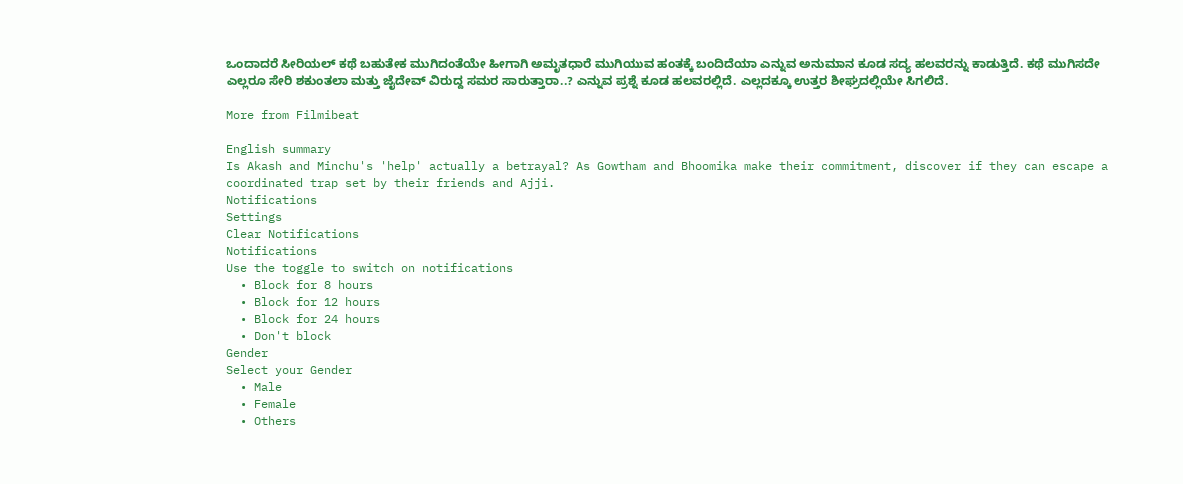ಒಂದಾದರೆ ಸೀರಿಯಲ್ ಕಥೆ ಬಹುತೇಕ ಮುಗಿದಂತೆಯೇ ಹೀಗಾಗಿ ಅಮೃತಧಾರೆ ಮುಗಿಯುವ ಹಂತಕ್ಕೆ ಬಂದಿದೆಯಾ ಎನ್ನುವ ಅನುಮಾನ ಕೂಡ ಸದ್ಯ ಹಲವರನ್ನು ಕಾಡುತ್ತಿದೆ. ಕಥೆ ಮುಗಿಸದೇ ಎಲ್ಲರೂ ಸೇರಿ ಶಕುಂತಲಾ ಮತ್ತು ಜೈದೇವ್ ವಿರುದ್ದ ಸಮರ ಸಾರುತ್ತಾರಾ..? ಎನ್ನುವ ಪ್ರಶ್ನೆ ಕೂಡ ಹಲವರಲ್ಲಿದೆ. ಎಲ್ಲದಕ್ಕೂ ಉತ್ತರ ಶೀಘ್ರದಲ್ಲಿಯೇ ಸಿಗಲಿದೆ.

More from Filmibeat

English summary
Is Akash and Minchu's 'help' actually a betrayal? As Gowtham and Bhoomika make their commitment, discover if they can escape a coordinated trap set by their friends and Ajji.
Notifications
Settings
Clear Notifications
Notifications
Use the toggle to switch on notifications
  • Block for 8 hours
  • Block for 12 hours
  • Block for 24 hours
  • Don't block
Gender
Select your Gender
  • Male
  • Female
  • Others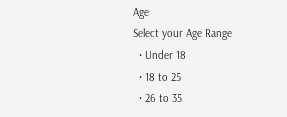Age
Select your Age Range
  • Under 18
  • 18 to 25
  • 26 to 35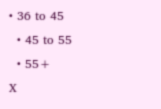• 36 to 45
  • 45 to 55
  • 55+
X